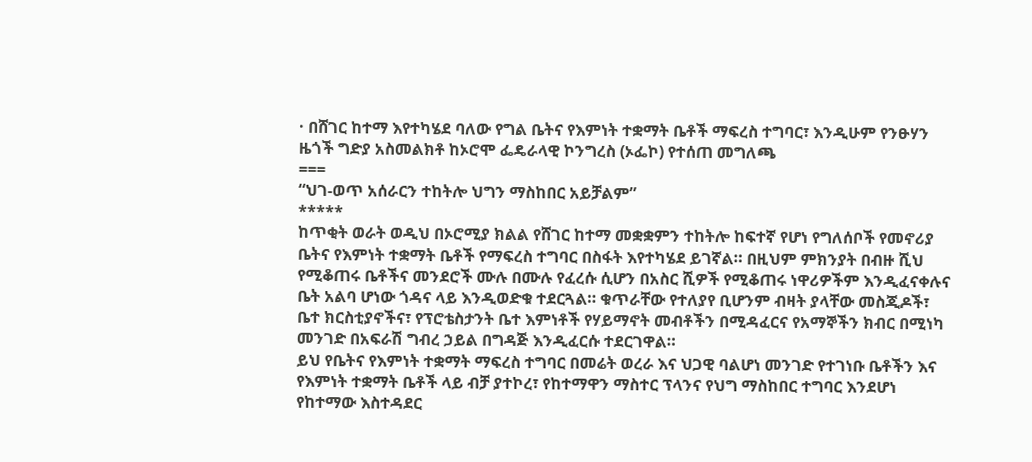· በሸገር ከተማ እየተካሄደ ባለው የግል ቤትና የእምነት ተቋማት ቤቶች ማፍረስ ተግባር፣ እንዲሁም የንፁሃን ዜጎች ግድያ አስመልክቶ ከኦሮሞ ፌዴራላዊ ኮንግረስ (ኦፌኮ) የተሰጠ መግለጫ
===
“ህገ-ወጥ አሰራርን ተከትሎ ህግን ማስከበር አይቻልም”
*****
ከጥቂት ወራት ወዲህ በኦሮሚያ ክልል የሸገር ከተማ መቋቋምን ተከትሎ ከፍተኛ የሆነ የግለሰቦች የመኖሪያ ቤትና የእምነት ተቋማት ቤቶች የማፍረስ ተግባር በስፋት እየተካሄደ ይገኛል። በዚህም ምክንያት በብዙ ሺህ የሚቆጠሩ ቤቶችና መንደሮች ሙሉ በሙሉ የፈረሱ ሲሆን በአስር ሺዎች የሚቆጠሩ ነዋሪዎችም እንዲፈናቀሉና ቤት አልባ ሆነው ጎዳና ላይ እንዲወድቁ ተደርጓል። ቁጥራቸው የተለያየ ቢሆንም ብዛት ያላቸው መስጂዶች፣ ቤተ ክርስቲያኖችና፣ የፕሮቴስታንት ቤተ እምነቶች የሃይማኖት መብቶችን በሚዳፈርና የአማኞችን ክብር በሚነካ መንገድ በአፍራሽ ግብረ ኃይል በግዳጅ እንዲፈርሱ ተደርገዋል።
ይህ የቤትና የእምነት ተቋማት ማፍረስ ተግባር በመሬት ወረራ እና ህጋዊ ባልሆነ መንገድ የተገነቡ ቤቶችን እና የእምነት ተቋማት ቤቶች ላይ ብቻ ያተኮረ፣ የከተማዋን ማስተር ፕላንና የህግ ማስከበር ተግባር እንደሆነ የከተማው እስተዳደር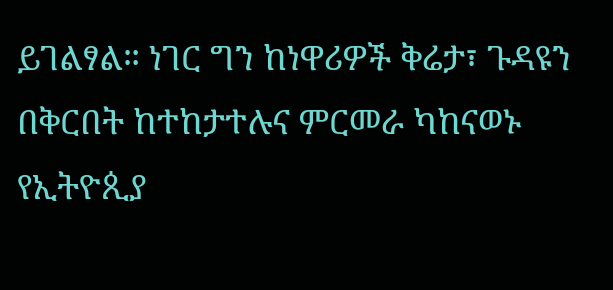ይገልፃል። ነገር ግን ከነዋሪዎች ቅሬታ፣ ጉዳዩን በቅርበት ከተከታተሉና ምርመራ ካከናወኑ የኢትዮጲያ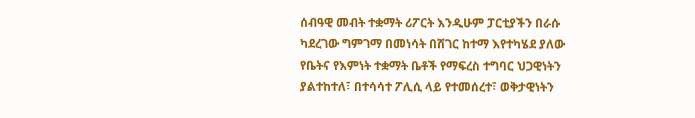ሰብዓዊ መብት ተቋማት ሪፖርት እንዲሁም ፓርቲያችን በራሱ ካደረገው ግምገማ በመነሳት በሸገር ከተማ እየተካሄደ ያለው የቤትና የእምነት ተቋማት ቤቶች የማፍረስ ተግባር ህጋዊነትን ያልተከተለ፣ በተሳሳተ ፖሊሲ ላይ የተመሰረተ፣ ወቅታዊነትን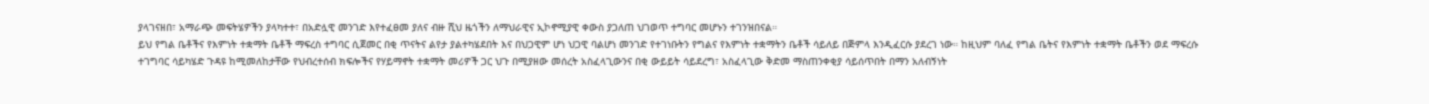ያላገናዘበ፣ አማራጭ መፍትሄዎችን ያላካተተ፣ በአድሏዊ መንገድ እየተፈፀመ ያለና ብዙ ሺህ ዜጎችን ለማህራዊና ኢኮኖሚያዊ ቀውስ ያጋለጠ ህገወጥ ተግባር መሆኑን ተገንዝበናል።
ይህ የግል ቤቶችና የእምነት ተቋማት ቤቶች ማፍረስ ተግባር ሲጀመር በቂ ጥናትና ልየታ ያልተካሄደበት እና በህጋዊም ሆነ ህጋዊ ባልሆነ መንገድ የተገነቡትን የግልና የእምነት ተቋማትን ቤቶች ሳይለይ በጅምላ እንዲፈርሱ ያደረገ ነው። ከዚህም ባለፈ የግል ቤትና የእምነት ተቋማት ቤቶችን ወደ ማፍረሱ ተገግባር ሳይካሄድ ጉዳዩ ከሚመለከታቸው የህብረተሰብ ክፍሎችና የሃይማኖት ተቋማት መሪዎች ጋር ህጉ በሚያዘው መሰረት አስፈላጊውንና በቂ ውይይት ሳይደረግ፣ አስፈላጊው ቅድመ ማስጠንቀቂያ ሳይሰጥበት በማን አለብኝነት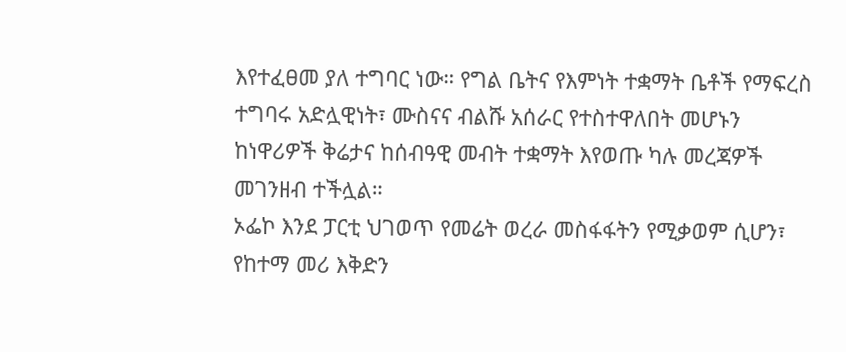እየተፈፀመ ያለ ተግባር ነው። የግል ቤትና የእምነት ተቋማት ቤቶች የማፍረስ ተግባሩ አድሏዊነት፣ ሙስናና ብልሹ አሰራር የተስተዋለበት መሆኑን ከነዋሪዎች ቅሬታና ከሰብዓዊ መብት ተቋማት እየወጡ ካሉ መረጃዎች መገንዘብ ተችሏል።
ኦፌኮ እንደ ፓርቲ ህገወጥ የመሬት ወረራ መስፋፋትን የሚቃወም ሲሆን፣ የከተማ መሪ እቅድን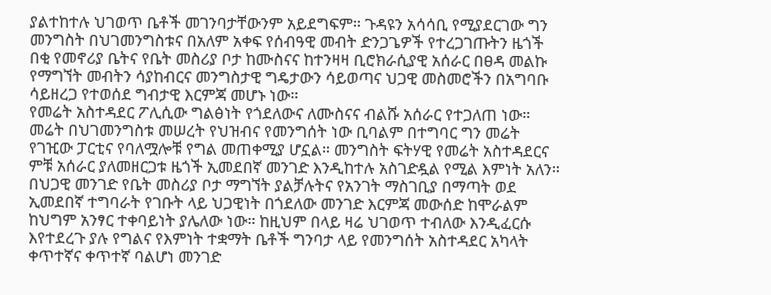ያልተከተሉ ህገወጥ ቤቶች መገንባታቸውንም አይደግፍም። ጉዳዩን አሳሳቢ የሚያደርገው ግን መንግስት በህገመንግስቱና በአለም አቀፍ የሰብዓዊ መብት ድንጋጌዎች የተረጋገጡትን ዜጎች በቂ የመኖሪያ ቤትና የቤት መስሪያ ቦታ ከሙስናና ከተንዛዛ ቢሮክራሲያዊ አሰራር በፀዳ መልኩ የማግኘት መብትን ሳያከብርና መንግስታዊ ግዴታውን ሳይወጣና ህጋዊ መስመሮችን በአግባቡ ሳይዘረጋ የተወሰደ ግብታዊ እርምጃ መሆኑ ነው።
የመሬት አስተዳደር ፖሊሲው ግልፅነት የጎደለውና ለሙስናና ብልሹ አሰራር የተጋለጠ ነው። መሬት በህገመንግስቱ መሠረት የህዝብና የመንግሰት ነው ቢባልም በተግባር ግን መሬት የገዢው ፓርቲና የባለሟሎቹ የግል መጠቀሚያ ሆኗል። መንግስት ፍትሃዊ የመሬት አስተዳደርና ምቹ አሰራር ያለመዘርጋቱ ዜጎች ኢመደበኛ መንገድ እንዲከተሉ አስገድዷል የሚል እምነት አለን። በህጋዊ መንገድ የቤት መስሪያ ቦታ ማግኘት ያልቻሉትና የአንገት ማስገቢያ በማጣት ወደ ኢመደበኛ ተግባራት የገቡት ላይ ህጋዊነት በጎደለው መንገድ እርምጃ መውሰድ ከሞራልም ከህግም አንፃር ተቀባይነት ያሌለው ነው። ከዚህም በላይ ዛሬ ህገወጥ ተብለው እንዲፈርሱ እየተደረጉ ያሉ የግልና የእምነት ተቋማት ቤቶች ግንባታ ላይ የመንግሰት አስተዳደር አካላት ቀጥተኛና ቀጥተኛ ባልሆነ መንገድ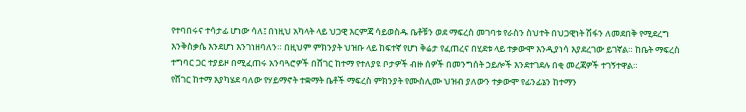የተባበሩና ተሳታፊ ሆነው ሳለ፤ በነዚህ አካላት ላይ ህጋዊ እርምጃ ሳይወስዱ ቤቶቹን ወደ ማፍረስ መገባቱ የራስን ስህተት በህጋዊነት ሽፋን ለመደበቅ የሚደረግ እንቅስቃሴ እንደሆነ እንገነዘባለን። በዚህም ምክንያት ህዝቡ ላይ ከፍተኛ የሆነ ቅሬታ የፈጠረና በሂደቱ ላይ ተቃውሞ እንዲያነሳ እያደረገው ይገኛል። ከቤት ማፍረስ ተግባር ጋር ተያይዞ በሚፈጠሩ አንባጓሮዎች በሸገር ከተማ የተለያዩ ቦታዎች ብዙ ሰዎች በመንግሰት ኃይሎች እንደተገደሉ በቂ መረጃዎች ተገኝተዋል።
የሸገር ከተማ እያካሄደ ባለው የሃይማኖት ተቋማት ቤቶች ማፍረስ ምክንያት የሙስሊሙ ህዝብ ያለውን ተቃውሞ የፊንፊኔን ከተማን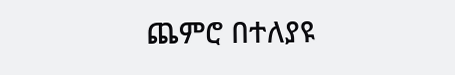ጨምሮ በተለያዩ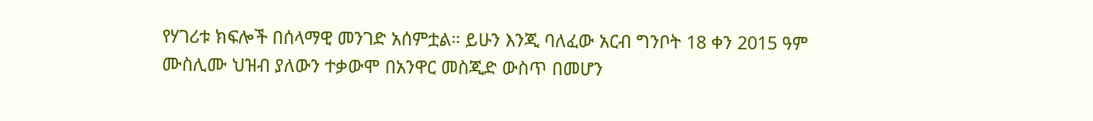የሃገሪቱ ክፍሎች በሰላማዊ መንገድ አሰምቷል። ይሁን እንጂ ባለፈው አርብ ግንቦት 18 ቀን 2015 ዓም ሙስሊሙ ህዝብ ያለውን ተቃውሞ በአንዋር መስጂድ ውስጥ በመሆን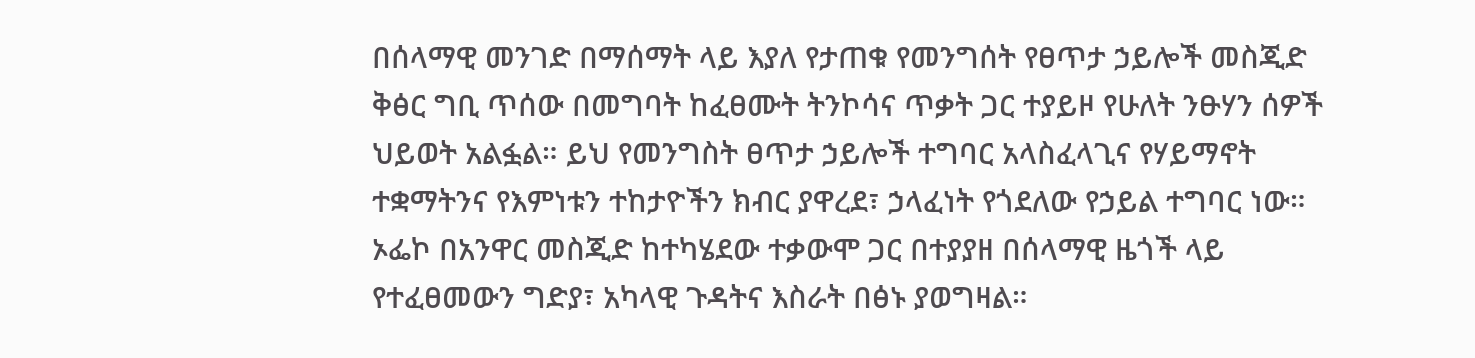በሰላማዊ መንገድ በማሰማት ላይ እያለ የታጠቁ የመንግሰት የፀጥታ ኃይሎች መስጂድ ቅፅር ግቢ ጥሰው በመግባት ከፈፀሙት ትንኮሳና ጥቃት ጋር ተያይዞ የሁለት ንፁሃን ሰዎች ህይወት አልፏል። ይህ የመንግስት ፀጥታ ኃይሎች ተግባር አላስፈላጊና የሃይማኖት ተቋማትንና የእምነቱን ተከታዮችን ክብር ያዋረደ፣ ኃላፈነት የጎደለው የኃይል ተግባር ነው። ኦፌኮ በአንዋር መስጂድ ከተካሄደው ተቃውሞ ጋር በተያያዘ በሰላማዊ ዜጎች ላይ የተፈፀመውን ግድያ፣ አካላዊ ጉዳትና እስራት በፅኑ ያወግዛል።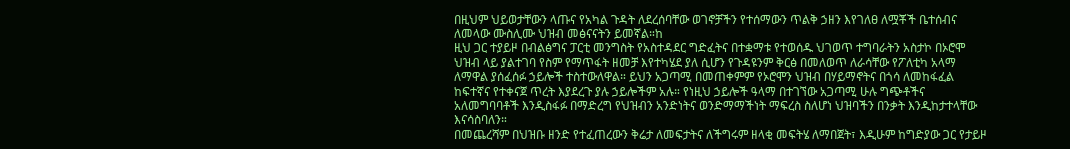በዚህም ህይወታቸውን ላጡና የአካል ጉዳት ለደረሰባቸው ወገኖቻችን የተሰማውን ጥልቅ ኃዘን እየገለፀ ለሟቾች ቤተሰብና ለመላው ሙስሊሙ ህዝብ መፅናናትን ይመኛል።ከ
ዚህ ጋር ተያይዞ በብልፅግና ፓርቲ መንግስት የአስተዳደር ግድፈትና በተቋማቱ የተወሰዱ ህገወጥ ተግባራትን አስታኮ በኦሮሞ ህዝብ ላይ ያልተገባ የስም የማጥፋት ዘመቻ እየተካሄደ ያለ ሲሆን የጉዳዩንም ቅርፅ በመለወጥ ለራሳቸው የፖለቲካ አላማ ለማዋል ያሰፈሰፉ ኃይሎች ተስተውለዋል። ይህን አጋጣሚ በመጠቀምም የኦሮሞን ህዝብ በሃይማኖትና በጎሳ ለመከፋፈል ከፍተኛና የተቀናጀ ጥረት እያደረጉ ያሉ ኃይሎችም አሉ። የነዚህ ኃይሎች ዓላማ በተገኘው አጋጣሚ ሁሉ ግጭቶችና አለመግባባቶች እንዲስፋፉ በማድረግ የህዝብን አንድነትና ወንድማማችነት ማፍረስ ስለሆነ ህዝባችን በንቃት እንዲከታተላቸው እናሳስባለን።
በመጨረሻም በህዝቡ ዘንድ የተፈጠረውን ቅሬታ ለመፍታትና ለችግሩም ዘላቂ መፍትሄ ለማበጀት፣ እዲሁም ከግድያው ጋር የታይዞ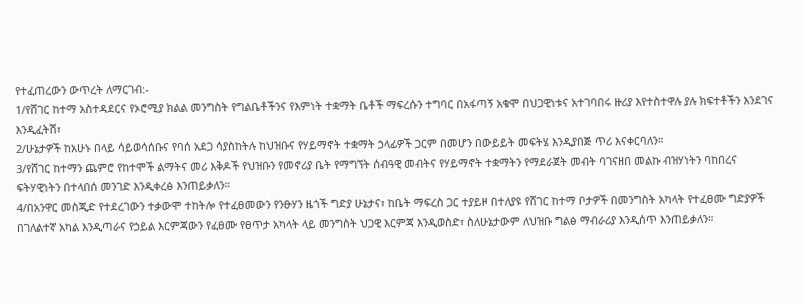የተፈጠረውን ውጥረት ለማርገብ:-
1/የሸገር ከተማ አስተዳደርና የኦሮሚያ ክልል መንግስት የግልቤቶችንና የእምነት ተቋማት ቤቶች ማፍረሱን ተግባር በአፋጣኝ አቁሞ በህጋዊነቱና አተገባበሩ ዙሪያ እየተስተዋሉ ያሉ ክፍተቶችን እንደገና እንዲፈትሽ፣
2/ሁኔታዎች ከአሁኑ በላይ ሳይወሳሰቡና የባሰ አደጋ ሳያስከትሉ ከህዝቡና የሃይማኖት ተቋማት ኃላፊዎች ጋርም በመሆን በውይይት መፍትሄ እንዲያበጅ ጥሪ እናቀርባለን።
3/የሸገር ከተማን ጨምሮ የከተሞች ልማትና መሪ እቅዶች የህዝቡን የመኖሪያ ቤት የማግኘት ሰብዓዊ መብትና የሃይማኖት ተቋማትን የማደራጀት መብት ባገናዘበ መልኩ ብዝሃነትን ባከበረና ፍትሃዊነትን በተላበሰ መንገድ እንዲቀረፅ እንጠይቃለን።
4/በአንዋር መስጂድ የተደረገውን ተቃውሞ ተከትሎ የተፈፀመውን የንፁሃን ዜጎች ግድያ ሁኔታና፣ ከቤት ማፍረስ ጋር ተያይዞ በተለያዩ የሸገር ከተማ ቦታዎች በመንግስት አካላት የተፈፀሙ ግድያዎች በገለልተኛ አካል እንዲጣራና የኃይል እርምጃውን የፈፀሙ የፀጥታ አካላት ላይ መንግስት ህጋዊ እርምጃ እንዲወስድ፣ ስለሁኔታውም ለህዝቡ ግልፅ ማብራሪያ እንዲሰጥ እንጠይቃለን።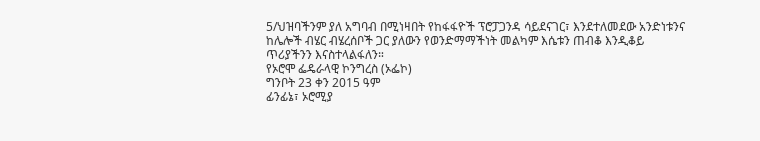5/ህዝባችንም ያለ አግባብ በሚነዛበት የከፋፋዮች ፕሮፓጋንዳ ሳይደናገር፣ እንደተለመደው አንድነቱንና ከሌሎች ብሄር ብሄረሰቦች ጋር ያለውን የወንድማማችነት መልካም እሴቱን ጠብቆ እንዲቆይ ጥሪያችንን እናስተላልፋለን።
የኦሮሞ ፌዴራላዊ ኮንግረስ (ኦፌኮ)
ግንቦት 23 ቀን 2015 ዓም
ፊንፊኔ፣ ኦሮሚያ